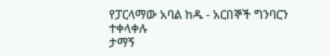የፓርላማው አባል ከዱ - አርበኞች ግንባርን ተቀላቀሉ
ታማኝ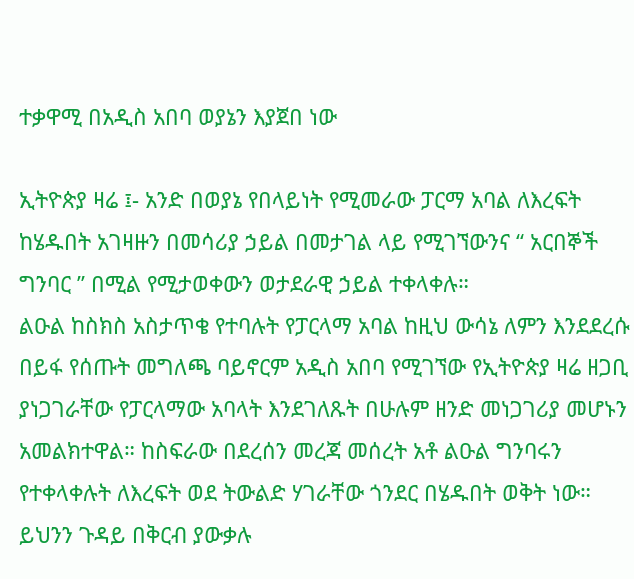ተቃዋሚ በአዲስ አበባ ወያኔን እያጀበ ነው

ኢትዮጵያ ዛሬ ፤- አንድ በወያኔ የበላይነት የሚመራው ፓርማ አባል ለእረፍት ከሄዱበት አገዛዙን በመሳሪያ ኃይል በመታገል ላይ የሚገኘውንና “ አርበኞች ግንባር ” በሚል የሚታወቀውን ወታደራዊ ኃይል ተቀላቀሉ።
ልዑል ከስክስ አስታጥቄ የተባሉት የፓርላማ አባል ከዚህ ውሳኔ ለምን እንደደረሱ በይፋ የሰጡት መግለጫ ባይኖርም አዲስ አበባ የሚገኘው የኢትዮጵያ ዛሬ ዘጋቢ ያነጋገራቸው የፓርላማው አባላት እንደገለጹት በሁሉም ዘንድ መነጋገሪያ መሆኑን አመልክተዋል። ከስፍራው በደረሰን መረጃ መሰረት አቶ ልዑል ግንባሩን የተቀላቀሉት ለእረፍት ወደ ትውልድ ሃገራቸው ጎንደር በሄዱበት ወቅት ነው። ይህንን ጉዳይ በቅርብ ያውቃሉ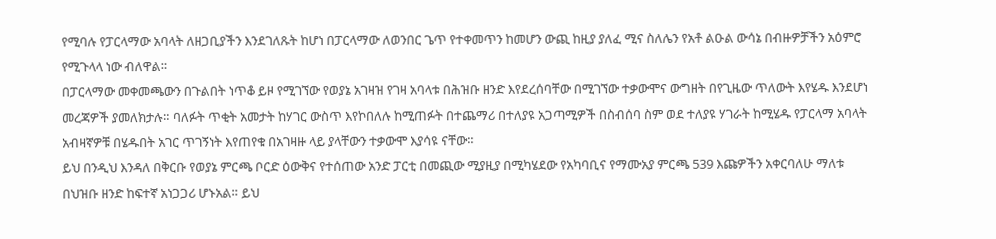የሚባሉ የፓርላማው አባላት ለዘጋቢያችን እንደገለጹት ከሆነ በፓርላማው ለወንበር ጌጥ የተቀመጥን ከመሆን ውጪ ከዚያ ያለፈ ሚና ስለሌን የአቶ ልዑል ውሳኔ በብዙዎቻችን አዕምሮ የሚጉላላ ነው ብለዋል።
በፓርላማው መቀመጫውን በጉልበት ነጥቆ ይዞ የሚገኘው የወያኔ አገዛዝ የገዛ አባላቱ በሕዝቡ ዘንድ እየደረሰባቸው በሚገኘው ተቃውሞና ውግዘት በየጊዜው ጥለውት እየሄዱ እንደሆነ መረጃዎች ያመለክታሉ። ባለፉት ጥቂት አመታት ከሃገር ውስጥ እየኮበለሉ ከሚጠፉት በተጨማሪ በተለያዩ አጋጣሚዎች በስብሰባ ስም ወደ ተለያዩ ሃገራት ከሚሄዱ የፓርላማ አባላት አብዛኛዎቹ በሄዱበት አገር ጥገኝነት እየጠየቁ በአገዛዙ ላይ ያላቸውን ተቃውሞ እያሳዩ ናቸው።
ይህ በንዲህ እንዳለ በቅርቡ የወያኔ ምርጫ ቦርድ ዕውቅና የተሰጠው አንድ ፓርቲ በመጪው ሚያዚያ በሚካሄደው የአካባቢና የማሙአያ ምርጫ 539 እጩዎችን አቀርባለሁ ማለቱ በህዝቡ ዘንድ ከፍተኛ አነጋጋሪ ሆኑአል። ይህ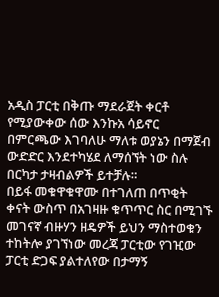አዲስ ፓርቲ በቅጡ ማደራጀት ቀርቶ የሚያውቀው ሰው እንኩአ ሳይኖር በምርጫው እገባለሁ ማለቱ ወያኔን በማጀብ ውድድር እንደተካሄደ ለማሰኘት ነው ስሉ በርካታ ታዛብልዎች ይተቻሉ።
በይፋ መቁዋቁዋሙ በተገለጠ በጥቂት ቀናት ውስጥ በአገዛዙ ቁጥጥር ስር በሚገኙ መገናኛ ብዙሃን ዘዴዎች ይህን ማስተወቁን ተከትሎ ያገኘነው መረጃ ፓርቲው የገዢው ፓርቲ ድጋፍ ያልተለየው በታማኝ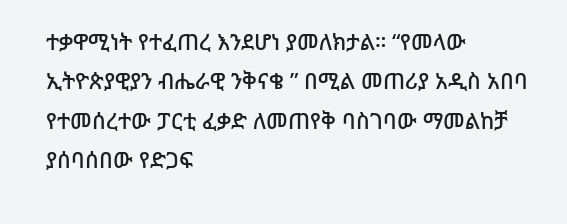ተቃዋሚነት የተፈጠረ እንደሆነ ያመለክታል። “የመላው ኢትዮጵያዊያን ብሔራዊ ንቅናቄ ” በሚል መጠሪያ አዲስ አበባ የተመሰረተው ፓርቲ ፈቃድ ለመጠየቅ ባስገባው ማመልከቻ ያሰባሰበው የድጋፍ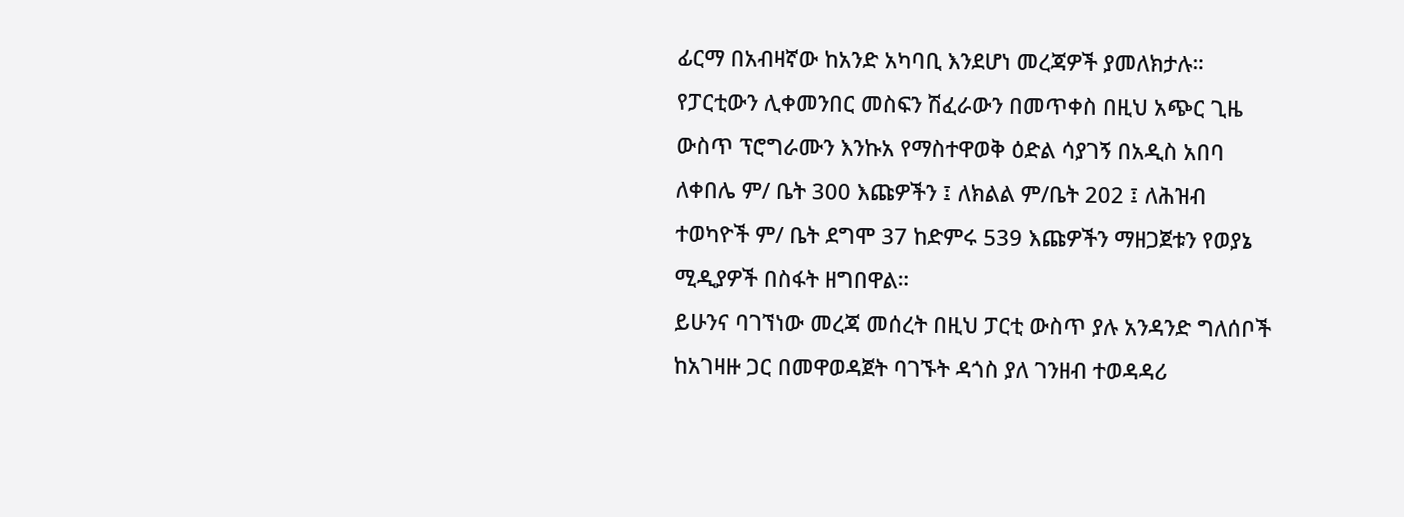ፊርማ በአብዛኛው ከአንድ አካባቢ እንደሆነ መረጃዎች ያመለክታሉ።
የፓርቲውን ሊቀመንበር መስፍን ሽፈራውን በመጥቀስ በዚህ አጭር ጊዜ ውስጥ ፕሮግራሙን እንኩአ የማስተዋወቅ ዕድል ሳያገኝ በአዲስ አበባ ለቀበሌ ም/ ቤት 300 እጩዎችን ፤ ለክልል ም/ቤት 202 ፤ ለሕዝብ ተወካዮች ም/ ቤት ደግሞ 37 ከድምሩ 539 እጩዎችን ማዘጋጀቱን የወያኔ ሚዲያዎች በስፋት ዘግበዋል።
ይሁንና ባገኘነው መረጃ መሰረት በዚህ ፓርቲ ውስጥ ያሉ አንዳንድ ግለሰቦች ከአገዛዙ ጋር በመዋወዳጀት ባገኙት ዳጎስ ያለ ገንዘብ ተወዳዳሪ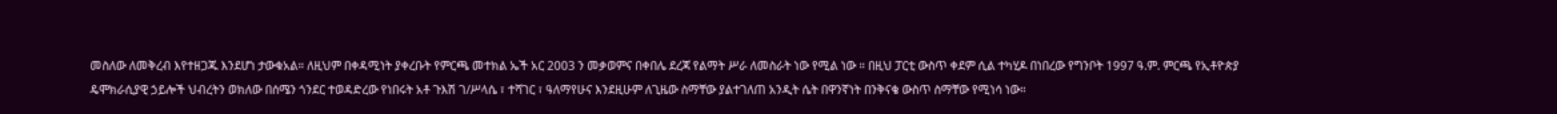መስለው ለመቅረብ እየተዘጋጁ እንደሆነ ታውቁአል። ለዚህም በቀዳሚነት ያቀረቡት የምርጫ መተክል ኤች አር 2003 ን መቃወምና በቀበሌ ደረጃ የልማት ሥራ ለመስራት ነው የሚል ነው ። በዚህ ፓርቲ ውስጥ ቀደም ሲል ተካሂዶ በነበረው የግንቦት 1997 ዓ.ም. ምርጫ የኢቶዮጵያ ዴሞክራሲያዊ ኃይሎች ህብረትን ወክለው በሰሜን ጎንደር ተወዳድረው የነበሩት አቶ ጉእሽ ገ/ሥላሴ ፣ ተሻገር ፣ ዓለማየሁና እንደዚሁም ለጊዜው ስማቸው ያልተገለጠ አንዲት ሴት በዋንኛነት በንቅናቄ ውስጥ ስማቸው የሚነሳ ነው።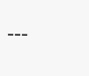---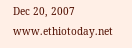Dec 20, 2007 www.ethiotoday.net